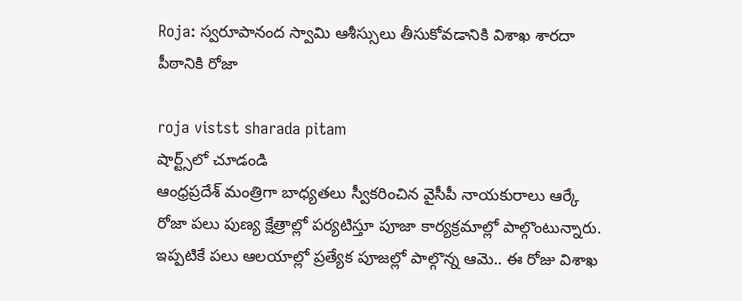Roja: స్వ‌రూపానంద స్వామి ఆశీస్సులు తీసుకోవ‌డానికి విశాఖ శార‌దా పీఠానికి రోజా

roja vistst sharada pitam
షార్ట్స్‌లో చూడండి
ఆంధ్ర‌ప్ర‌దేశ్ మంత్రిగా బాధ్య‌తలు స్వీక‌రించిన వైసీపీ నాయ‌కురాలు ఆర్కే రోజా ప‌లు పుణ్య క్షేత్రాల్లో ప‌ర్య‌టిస్తూ పూజా కార్య‌క్ర‌మాల్లో పాల్గొంటున్నారు. ఇప్ప‌టికే ప‌లు ఆల‌యాల్లో ప్ర‌త్యేక పూజ‌ల్లో పాల్గొన్న ఆమె.. ఈ రోజు విశాఖ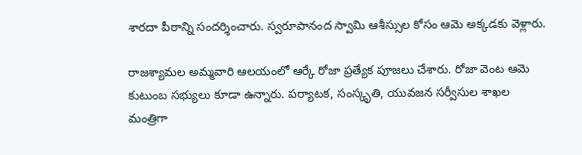శార‌దా పీఠాన్ని సంద‌ర్శించారు. స్వ‌రూపానంద స్వామి ఆశీస్సుల కోసం ఆమె అక్క‌డ‌కు వెళ్లారు.

రాజ‌శ్యామల అమ్మ‌వారి ఆల‌యంలో ఆర్కే రోజా ప్ర‌త్యేక పూజ‌లు చేశారు. రోజా వెంట ఆమె కుటుంబ స‌భ్యులు కూడా ఉన్నారు. పర్యాటక, సంస్కృతి, యువజన సర్వీసుల శాఖల‌ మంత్రిగా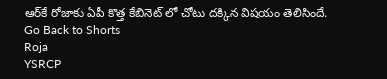ఆర్‌కే రోజాకు ఏపీ కొత్త‌ కేబినెట్ లో చోటు ద‌క్కిన విష‌యం తెలిసిందే.
Go Back to Shorts
Roja
YSRCP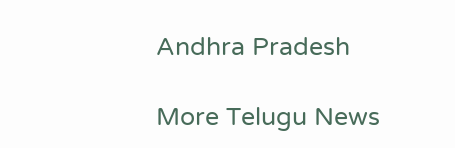Andhra Pradesh

More Telugu News